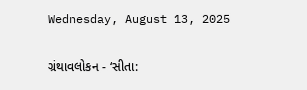Wednesday, August 13, 2025

ગ્રંથાવલોકન - ‘સીતા: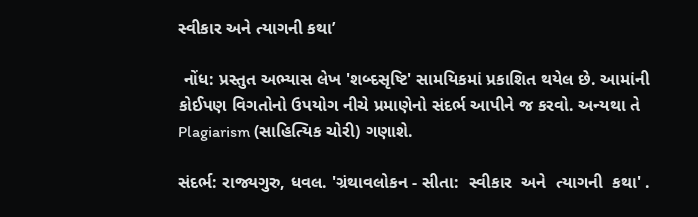સ્વીકાર અને ત્યાગની કથા’

 નોંધ: પ્રસ્તુત અભ્યાસ લેખ 'શબ્દસૃષ્ટિ' સામયિકમાં પ્રકાશિત થયેલ છે. આમાંની કોઈપણ વિગતોનો ઉપયોગ નીચે પ્રમાણેનો સંદર્ભ આપીને જ કરવો. અન્યથા તે Plagiarism (સાહિત્યિક ચોરી) ગણાશે.

સંદર્ભ: રાજ્યગુરુ, ધવલ. 'ગ્રંથાવલોકન - સીતા:  સ્વીકાર  અને  ત્યાગની  કથા' .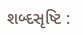શબ્દસૃષ્ટિ :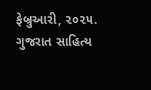ફેબ્રુઆરી, ૨૦૨૫. ગુજરાત સાહિત્ય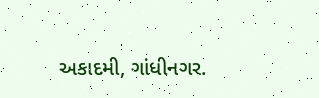અકાદમી, ગાંધીનગર.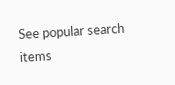See popular search items